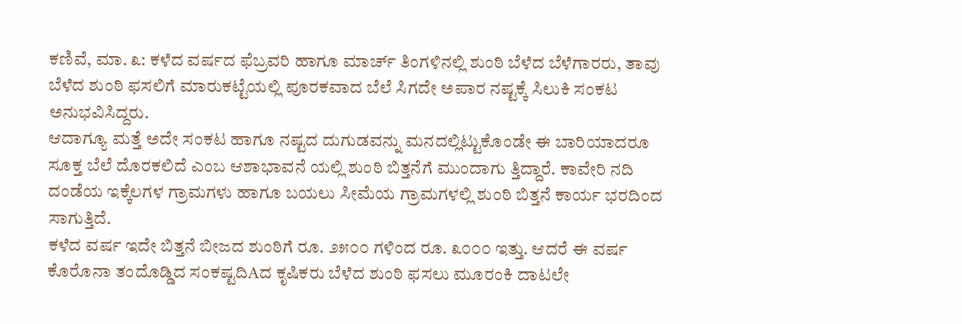ಕಣಿವೆ, ಮಾ. ೩: ಕಳೆದ ವರ್ಷದ ಫೆಬ್ರವರಿ ಹಾಗೂ ಮಾರ್ಚ್ ತಿಂಗಳಿನಲ್ಲಿ ಶುಂಠಿ ಬೆಳೆದ ಬೆಳೆಗಾರರು, ತಾವು ಬೆಳೆದ ಶುಂಠಿ ಫಸಲಿಗೆ ಮಾರುಕಟ್ಟೆಯಲ್ಲಿ ಪೂರಕವಾದ ಬೆಲೆ ಸಿಗದೇ ಅಪಾರ ನಷ್ಟಕ್ಕೆ ಸಿಲುಕಿ ಸಂಕಟ ಅನುಭವಿಸಿದ್ದರು.
ಆದಾಗ್ಯೂ ಮತ್ತೆ ಅದೇ ಸಂಕಟ ಹಾಗೂ ನಷ್ಟದ ದುಗುಡವನ್ನು ಮನದಲ್ಲಿಟ್ಟುಕೊಂಡೇ ಈ ಬಾರಿಯಾದರೂ ಸೂಕ್ತ ಬೆಲೆ ದೊರಕಲಿದೆ ಎಂಬ ಆಶಾಭಾವನೆ ಯಲ್ಲಿ ಶುಂಠಿ ಬಿತ್ತನೆಗೆ ಮುಂದಾಗು ತ್ತಿದ್ದಾರೆ. ಕಾವೇರಿ ನದಿ ದಂಡೆಯ ಇಕ್ಕೆಲಗಳ ಗ್ರಾಮಗಳು ಹಾಗೂ ಬಯಲು ಸೀಮೆಯ ಗ್ರಾಮಗಳಲ್ಲಿ ಶುಂಠಿ ಬಿತ್ತನೆ ಕಾರ್ಯ ಭರದಿಂದ ಸಾಗುತ್ತಿದೆ.
ಕಳೆದ ವರ್ಷ ಇದೇ ಬಿತ್ತನೆ ಬೀಜದ ಶುಂಠಿಗೆ ರೂ. ೨೫೦೦ ಗಳಿಂದ ರೂ. ೩೦೦೦ ಇತ್ತು. ಆದರೆ ಈ ವರ್ಷ ಕೊರೊನಾ ತಂದೊಡ್ಡಿದ ಸಂಕಷ್ಟದಿAದ ಕೃಷಿಕರು ಬೆಳೆದ ಶುಂಠಿ ಫಸಲು ಮೂರಂಕಿ ದಾಟಲೇ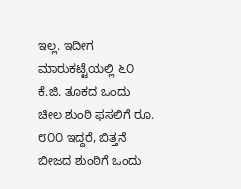ಇಲ್ಲ. ಇದೀಗ ಮಾರುಕಟ್ಟೆಯಲ್ಲಿ ೬೦ ಕೆ.ಜಿ. ತೂಕದ ಒಂದು ಚೀಲ ಶುಂಠಿ ಫಸಲಿಗೆ ರೂ. ೮೦೦ ಇದ್ದರೆ, ಬಿತ್ತನೆ ಬೀಜದ ಶುಂಠಿಗೆ ಒಂದು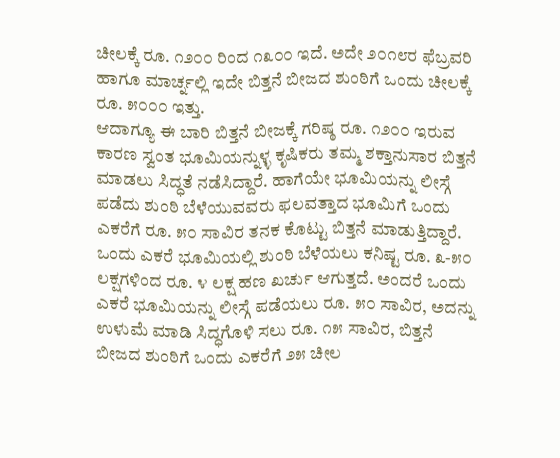ಚೀಲಕ್ಕೆ ರೂ. ೧೨೦೦ ರಿಂದ ೧೩೦೦ ಇದೆ. ಅದೇ ೨೦೧೮ರ ಫೆಬ್ರವರಿ ಹಾಗೂ ಮಾರ್ಚ್ನಲ್ಲಿ ಇದೇ ಬಿತ್ತನೆ ಬೀಜದ ಶುಂಠಿಗೆ ಒಂದು ಚೀಲಕ್ಕೆ ರೂ. ೫೦೦೦ ಇತ್ತು.
ಆದಾಗ್ಯೂ ಈ ಬಾರಿ ಬಿತ್ತನೆ ಬೀಜಕ್ಕೆ ಗರಿಷ್ಠ ರೂ. ೧೨೦೦ ಇರುವ ಕಾರಣ ಸ್ವಂತ ಭೂಮಿಯನ್ನುಳ್ಳ ಕೃಷಿಕರು ತಮ್ಮ ಶಕ್ತಾನುಸಾರ ಬಿತ್ತನೆ ಮಾಡಲು ಸಿದ್ಧತೆ ನಡೆಸಿದ್ದಾರೆ. ಹಾಗೆಯೇ ಭೂಮಿಯನ್ನು ಲೀಸ್ಗೆ ಪಡೆದು ಶುಂಠಿ ಬೆಳೆಯುವವರು ಫಲವತ್ತಾದ ಭೂಮಿಗೆ ಒಂದು ಎಕರೆಗೆ ರೂ. ೫೦ ಸಾವಿರ ತನಕ ಕೊಟ್ಟು ಬಿತ್ತನೆ ಮಾಡುತ್ತಿದ್ದಾರೆ.
ಒಂದು ಎಕರೆ ಭೂಮಿಯಲ್ಲಿ ಶುಂಠಿ ಬೆಳೆಯಲು ಕನಿಷ್ಟ ರೂ. ೩-೫೦ ಲಕ್ಷಗಳಿಂದ ರೂ. ೪ ಲಕ್ಷ ಹಣ ಖರ್ಚು ಆಗುತ್ತದೆ. ಅಂದರೆ ಒಂದು ಎಕರೆ ಭೂಮಿಯನ್ನು ಲೀಸ್ಗೆ ಪಡೆಯಲು ರೂ. ೫೦ ಸಾವಿರ, ಅದನ್ನು ಉಳುಮೆ ಮಾಡಿ ಸಿದ್ಧಗೊಳಿ ಸಲು ರೂ. ೧೫ ಸಾವಿರ, ಬಿತ್ತನೆ ಬೀಜದ ಶುಂಠಿಗೆ ಒಂದು ಎಕರೆಗೆ ೨೫ ಚೀಲ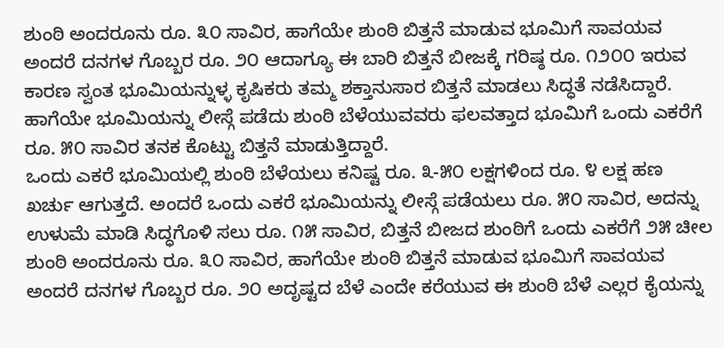ಶುಂಠಿ ಅಂದರೂನು ರೂ. ೩೦ ಸಾವಿರ, ಹಾಗೆಯೇ ಶುಂಠಿ ಬಿತ್ತನೆ ಮಾಡುವ ಭೂಮಿಗೆ ಸಾವಯವ ಅಂದರೆ ದನಗಳ ಗೊಬ್ಬರ ರೂ. ೨೦ ಆದಾಗ್ಯೂ ಈ ಬಾರಿ ಬಿತ್ತನೆ ಬೀಜಕ್ಕೆ ಗರಿಷ್ಠ ರೂ. ೧೨೦೦ ಇರುವ ಕಾರಣ ಸ್ವಂತ ಭೂಮಿಯನ್ನುಳ್ಳ ಕೃಷಿಕರು ತಮ್ಮ ಶಕ್ತಾನುಸಾರ ಬಿತ್ತನೆ ಮಾಡಲು ಸಿದ್ಧತೆ ನಡೆಸಿದ್ದಾರೆ. ಹಾಗೆಯೇ ಭೂಮಿಯನ್ನು ಲೀಸ್ಗೆ ಪಡೆದು ಶುಂಠಿ ಬೆಳೆಯುವವರು ಫಲವತ್ತಾದ ಭೂಮಿಗೆ ಒಂದು ಎಕರೆಗೆ ರೂ. ೫೦ ಸಾವಿರ ತನಕ ಕೊಟ್ಟು ಬಿತ್ತನೆ ಮಾಡುತ್ತಿದ್ದಾರೆ.
ಒಂದು ಎಕರೆ ಭೂಮಿಯಲ್ಲಿ ಶುಂಠಿ ಬೆಳೆಯಲು ಕನಿಷ್ಟ ರೂ. ೩-೫೦ ಲಕ್ಷಗಳಿಂದ ರೂ. ೪ ಲಕ್ಷ ಹಣ ಖರ್ಚು ಆಗುತ್ತದೆ. ಅಂದರೆ ಒಂದು ಎಕರೆ ಭೂಮಿಯನ್ನು ಲೀಸ್ಗೆ ಪಡೆಯಲು ರೂ. ೫೦ ಸಾವಿರ, ಅದನ್ನು ಉಳುಮೆ ಮಾಡಿ ಸಿದ್ಧಗೊಳಿ ಸಲು ರೂ. ೧೫ ಸಾವಿರ, ಬಿತ್ತನೆ ಬೀಜದ ಶುಂಠಿಗೆ ಒಂದು ಎಕರೆಗೆ ೨೫ ಚೀಲ ಶುಂಠಿ ಅಂದರೂನು ರೂ. ೩೦ ಸಾವಿರ, ಹಾಗೆಯೇ ಶುಂಠಿ ಬಿತ್ತನೆ ಮಾಡುವ ಭೂಮಿಗೆ ಸಾವಯವ ಅಂದರೆ ದನಗಳ ಗೊಬ್ಬರ ರೂ. ೨೦ ಅದೃಷ್ಟದ ಬೆಳೆ ಎಂದೇ ಕರೆಯುವ ಈ ಶುಂಠಿ ಬೆಳೆ ಎಲ್ಲರ ಕೈಯನ್ನು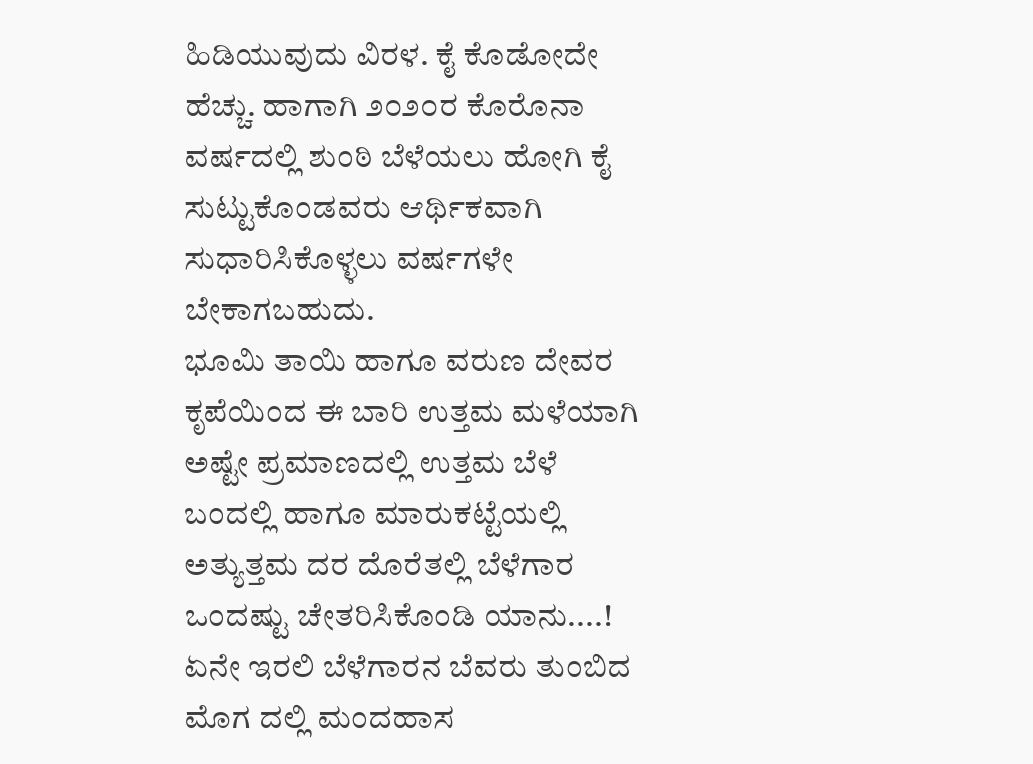ಹಿಡಿಯುವುದು ವಿರಳ. ಕೈ ಕೊಡೋದೇ ಹೆಚ್ಚು. ಹಾಗಾಗಿ ೨೦೨೦ರ ಕೊರೊನಾ ವರ್ಷದಲ್ಲಿ ಶುಂಠಿ ಬೆಳೆಯಲು ಹೋಗಿ ಕೈ ಸುಟ್ಟುಕೊಂಡವರು ಆರ್ಥಿಕವಾಗಿ ಸುಧಾರಿಸಿಕೊಳ್ಳಲು ವರ್ಷಗಳೇ ಬೇಕಾಗಬಹುದು.
ಭೂಮಿ ತಾಯಿ ಹಾಗೂ ವರುಣ ದೇವರ ಕೃಪೆಯಿಂದ ಈ ಬಾರಿ ಉತ್ತಮ ಮಳೆಯಾಗಿ ಅಷ್ಟೇ ಪ್ರಮಾಣದಲ್ಲಿ ಉತ್ತಮ ಬೆಳೆ ಬಂದಲ್ಲಿ ಹಾಗೂ ಮಾರುಕಟ್ಟೆಯಲ್ಲಿ ಅತ್ಯುತ್ತಮ ದರ ದೊರೆತಲ್ಲಿ ಬೆಳೆಗಾರ ಒಂದಷ್ಟು ಚೇತರಿಸಿಕೊಂಡಿ ಯಾನು....! ಏನೇ ಇರಲಿ ಬೆಳೆಗಾರನ ಬೆವರು ತುಂಬಿದ ಮೊಗ ದಲ್ಲಿ ಮಂದಹಾಸ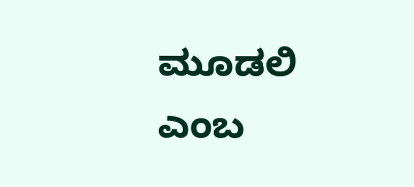ಮೂಡಲಿ ಎಂಬ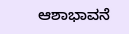ಆಶಾಭಾವನೆ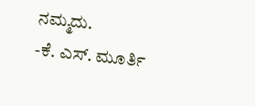ನಮ್ಮದು.
-ಕೆ. ಎಸ್. ಮೂರ್ತಿ